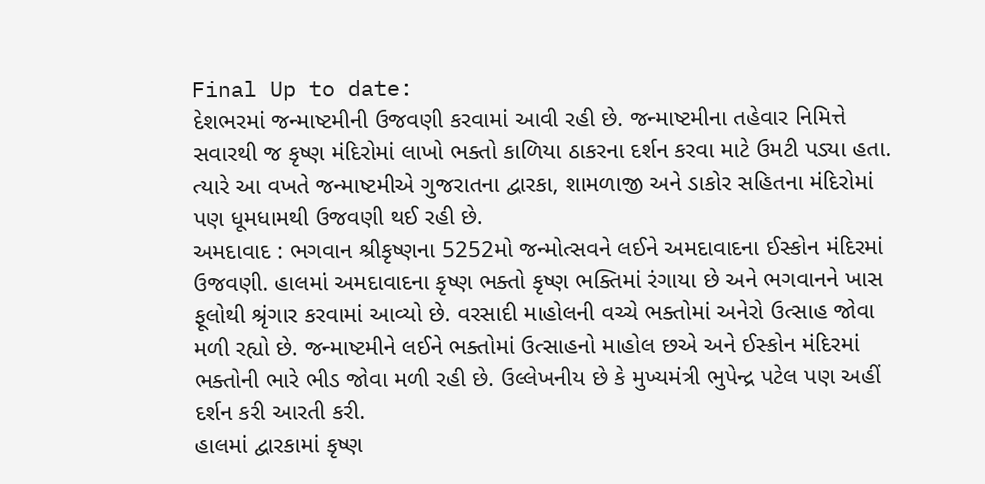Final Up to date:
દેશભરમાં જન્માષ્ટમીની ઉજવણી કરવામાં આવી રહી છે. જન્માષ્ટમીના તહેવાર નિમિત્તે સવારથી જ કૃષ્ણ મંદિરોમાં લાખો ભક્તો કાળિયા ઠાકરના દર્શન કરવા માટે ઉમટી પડ્યા હતા. ત્યારે આ વખતે જન્માષ્ટમીએ ગુજરાતના દ્વારકા, શામળાજી અને ડાકોર સહિતના મંદિરોમાં પણ ધૂમધામથી ઉજવણી થઈ રહી છે.
અમદાવાદ : ભગવાન શ્રીકૃષ્ણના 5252મો જન્મોત્સવને લઈને અમદાવાદના ઈસ્કોન મંદિરમાં ઉજવણી. હાલમાં અમદાવાદના કૃષ્ણ ભક્તો કૃષ્ણ ભક્તિમાં રંગાયા છે અને ભગવાનને ખાસ ફૂલોથી શ્રૃંગાર કરવામાં આવ્યો છે. વરસાદી માહોલની વચ્ચે ભક્તોમાં અનેરો ઉત્સાહ જોવા મળી રહ્યો છે. જન્માષ્ટમીને લઈને ભક્તોમાં ઉત્સાહનો માહોલ છએ અને ઈસ્કોન મંદિરમાં ભક્તોની ભારે ભીડ જોવા મળી રહી છે. ઉલ્લેખનીય છે કે મુખ્યમંત્રી ભુપેન્દ્ર પટેલ પણ અહીં દર્શન કરી આરતી કરી.
હાલમાં દ્વારકામાં કૃષ્ણ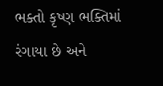ભક્તો કૃષ્ણ ભક્તિમાં રંગાયા છે અને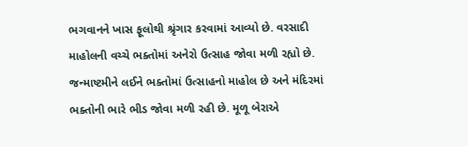ભગવાનને ખાસ ફૂલોથી શ્રૃંગાર કરવામાં આવ્યો છે. વરસાદી માહોલની વચ્ચે ભક્તોમાં અનેરો ઉત્સાહ જોવા મળી રહ્યો છે. જન્માષ્ટમીને લઈને ભક્તોમાં ઉત્સાહનો માહોલ છે અને મંદિરમાં ભક્તોની ભારે ભીડ જોવા મળી રહી છે. મૂળૂ બેરાએ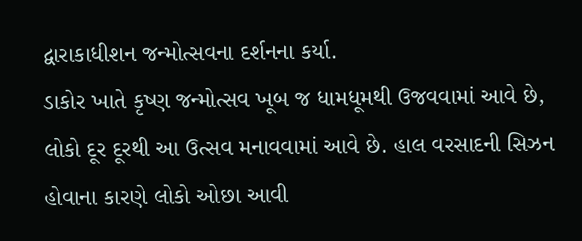દ્વારાકાધીશન જન્મોત્સવના દર્શનના કર્યા.
ડાકોર ખાતે કૃષ્ણ જન્મોત્સવ ખૂબ જ ધામધૂમથી ઉજવવામાં આવે છે, લોકો દૂર દૂરથી આ ઉત્સવ મનાવવામાં આવે છે. હાલ વરસાદની સિઝન હોવાના કારણે લોકો ઓછા આવી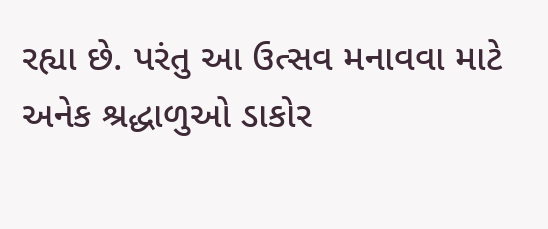રહ્યા છે. પરંતુ આ ઉત્સવ મનાવવા માટે અનેક શ્રદ્ધાળુઓ ડાકોર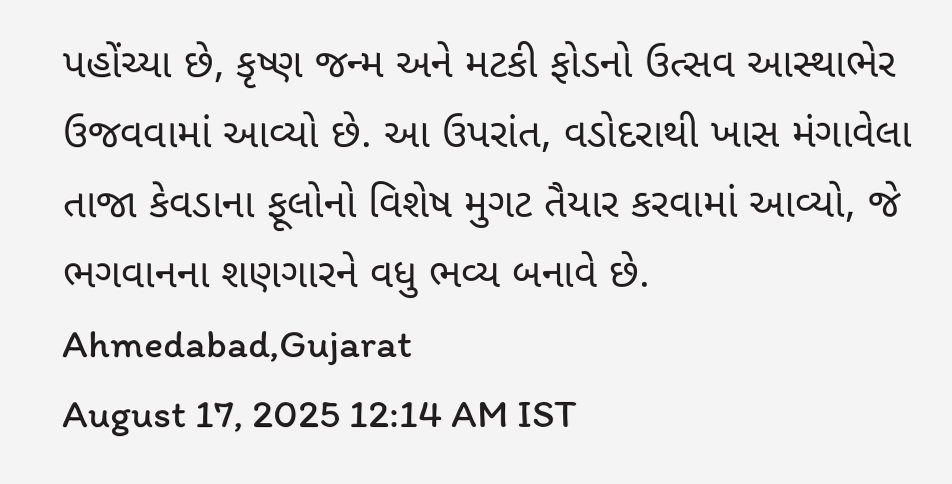પહોંચ્યા છે, કૃષ્ણ જન્મ અને મટકી ફોડનો ઉત્સવ આસ્થાભેર ઉજવવામાં આવ્યો છે. આ ઉપરાંત, વડોદરાથી ખાસ મંગાવેલા તાજા કેવડાના ફૂલોનો વિશેષ મુગટ તૈયાર કરવામાં આવ્યો, જે ભગવાનના શણગારને વધુ ભવ્ય બનાવે છે.
Ahmedabad,Gujarat
August 17, 2025 12:14 AM IST